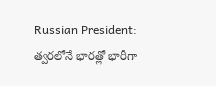Russian President: త్వరలోనే భారత్లో భారీగా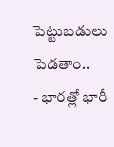పెట్టుబడులు పెడతాం..
- భారత్లో భారీ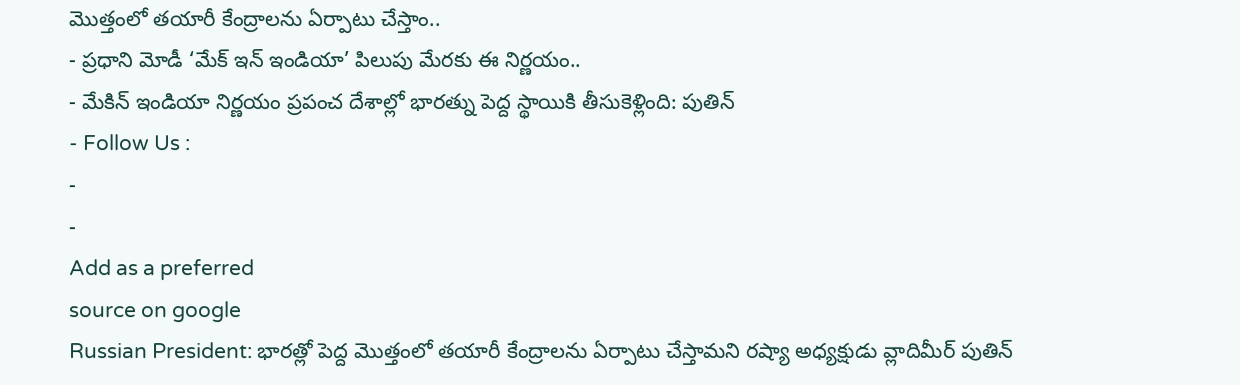మొత్తంలో తయారీ కేంద్రాలను ఏర్పాటు చేస్తాం..
- ప్రధాని మోడీ ‘మేక్ ఇన్ ఇండియా’ పిలుపు మేరకు ఈ నిర్ణయం..
- మేకిన్ ఇండియా నిర్ణయం ప్రపంచ దేశాల్లో భారత్ను పెద్ద స్థాయికి తీసుకెళ్లింది: పుతిన్
- Follow Us :
-
-
Add as a preferred
source on google
Russian President: భారత్లో పెద్ద మొత్తంలో తయారీ కేంద్రాలను ఏర్పాటు చేస్తామని రష్యా అధ్యక్షుడు వ్లాదిమీర్ పుతిన్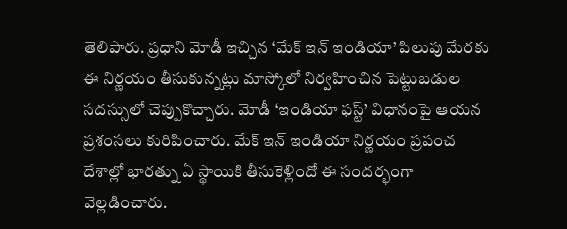తెలిపారు. ప్రధాని మోడీ ఇచ్చిన ‘మేక్ ఇన్ ఇండియా’ పిలుపు మేరకు ఈ నిర్ణయం తీసుకున్నట్లు మాస్కోలో నిర్వహించిన పెట్టుబడుల సదస్సులో చెప్పుకొచ్చారు. మోడీ ‘ఇండియా ఫస్ట్’ విధానంపై ఆయన ప్రశంసలు కురిపించారు. మేక్ ఇన్ ఇండియా నిర్ణయం ప్రపంచ దేశాల్లో భారత్ను ఏ స్థాయికి తీసుకెళ్లిందో ఈ సందర్భంగా వెల్లడించారు.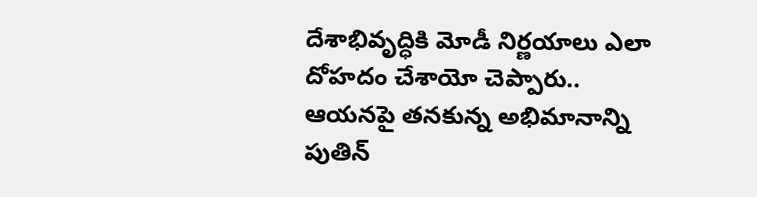దేశాభివృద్ధికి మోడీ నిర్ణయాలు ఎలా దోహదం చేశాయో చెప్పారు.. ఆయనపై తనకున్న అభిమానాన్ని పుతిన్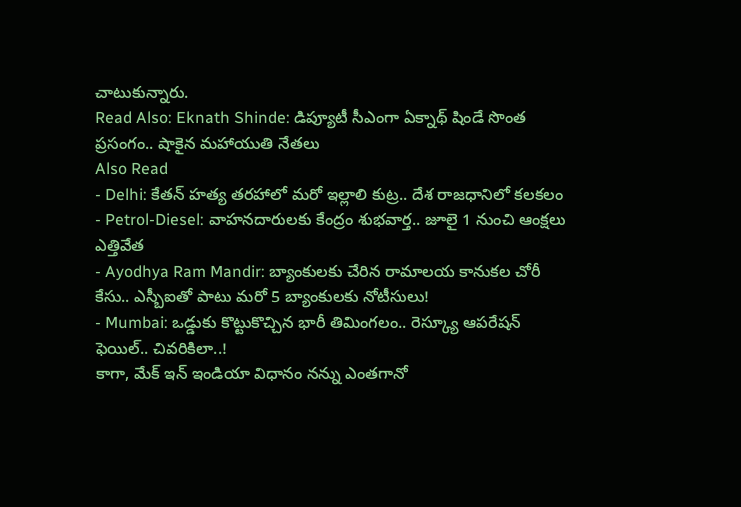చాటుకున్నారు.
Read Also: Eknath Shinde: డిప్యూటీ సీఎంగా ఏక్నాథ్ షిండే సొంత ప్రసంగం.. షాకైన మహాయుతి నేతలు
Also Read
- Delhi: కేతన్ హత్య తరహాలో మరో ఇల్లాలి కుట్ర.. దేశ రాజధానిలో కలకలం
- Petrol-Diesel: వాహనదారులకు కేంద్రం శుభవార్త.. జూలై 1 నుంచి ఆంక్షలు ఎత్తివేత
- Ayodhya Ram Mandir: బ్యాంకులకు చేరిన రామాలయ కానుకల చోరీ కేసు.. ఎస్బీఐతో పాటు మరో 5 బ్యాంకులకు నోటీసులు!
- Mumbai: ఒడ్డుకు కొట్టుకొచ్చిన భారీ తిమింగలం.. రెస్క్యూ ఆపరేషన్ ఫెయిల్.. చివరికిలా..!
కాగా, మేక్ ఇన్ ఇండియా విధానం నన్ను ఎంతగానో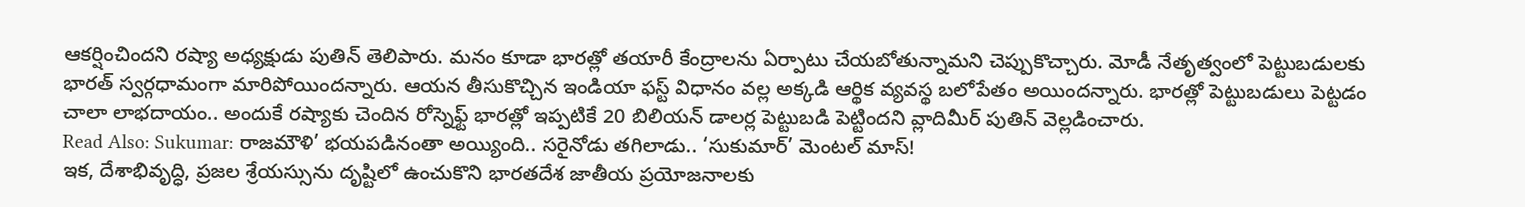ఆకర్షించిందని రష్యా అధ్యక్షుడు పుతిన్ తెలిపారు. మనం కూడా భారత్లో తయారీ కేంద్రాలను ఏర్పాటు చేయబోతున్నామని చెప్పుకొచ్చారు. మోడీ నేతృత్వంలో పెట్టుబడులకు భారత్ స్వర్గధామంగా మారిపోయిందన్నారు. ఆయన తీసుకొచ్చిన ఇండియా ఫస్ట్ విధానం వల్ల అక్కడి ఆర్థిక వ్యవస్థ బలోపేతం అయిందన్నారు. భారత్లో పెట్టుబడులు పెట్టడం చాలా లాభదాయం.. అందుకే రష్యాకు చెందిన రోస్నెఫ్ట్ భారత్లో ఇప్పటికే 20 బిలియన్ డాలర్ల పెట్టుబడి పెట్టిందని వ్లాదిమీర్ పుతిన్ వెల్లడించారు.
Read Also: Sukumar: రాజమౌళి’ భయపడినంతా అయ్యింది.. సరైనోడు తగిలాడు.. ‘సుకుమార్’ మెంటల్ మాస్!
ఇక, దేశాభివృద్ధి, ప్రజల శ్రేయస్సును దృష్టిలో ఉంచుకొని భారతదేశ జాతీయ ప్రయోజనాలకు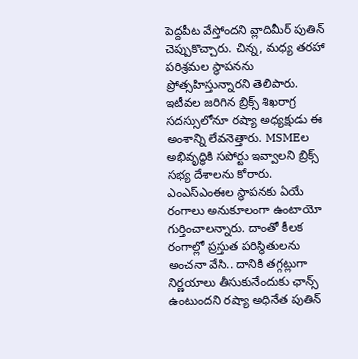పెద్దపీట వేస్తోందని వ్లాదిమీర్ పుతిన్ చెప్పుకొచ్చారు. చిన్న, మధ్య తరహా పరిశ్రమల స్థాపనను ప్రోత్సహిస్తున్నారని తెలిపారు. ఇటీవల జరిగిన బ్రిక్స్ శిఖరాగ్ర సదస్సులోనూ రష్యా అధ్యక్షుడు ఈ అంశాన్ని లేవనెత్తారు. MSMEల అభివృద్ధికి సపోర్టు ఇవ్వాలని బ్రిక్స్ సభ్య దేశాలను కోరారు. ఎంఎస్ఎంఈల స్థాపనకు ఏయే రంగాలు అనుకూలంగా ఉంటాయో గుర్తించాలన్నారు. దాంతో కీలక రంగాల్లో ప్రస్తుత పరిస్థితులను అంచనా వేసి.. దానికి తగ్గట్లుగా నిర్ణయాలు తీసుకునేందుకు ఛాన్స్ ఉంటుందని రష్యా అధినేత పుతిన్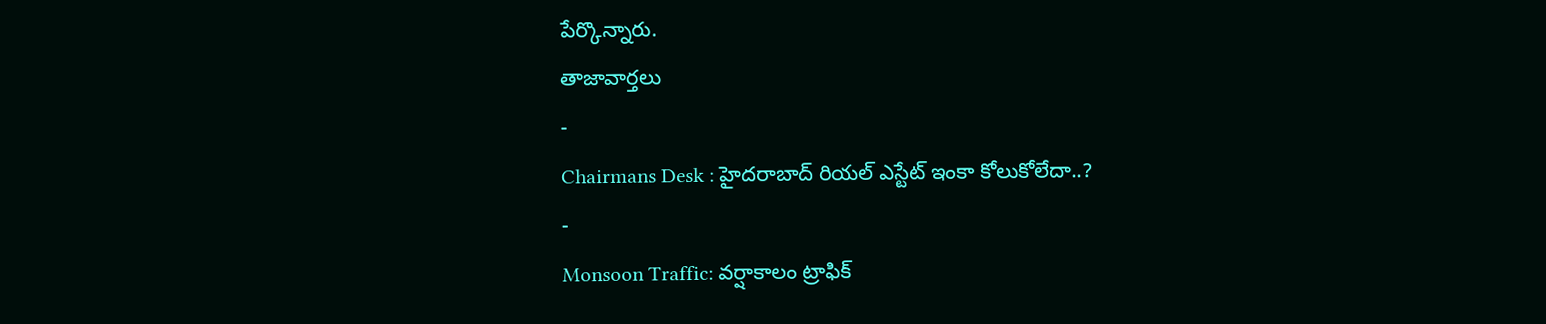పేర్కొన్నారు.
తాజావార్తలు
-
Chairmans Desk : హైదరాబాద్ రియల్ ఎస్టేట్ ఇంకా కోలుకోలేదా..?
-
Monsoon Traffic: వర్షాకాలం ట్రాఫిక్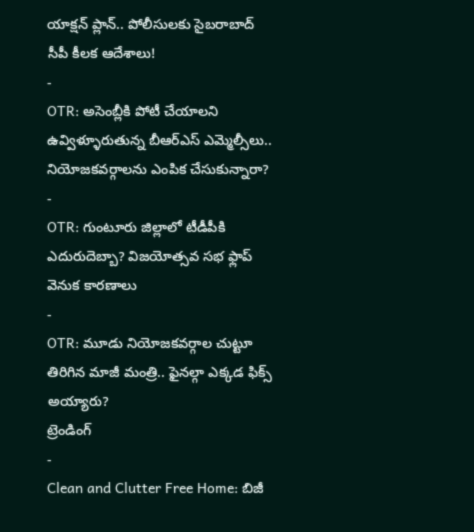యాక్షన్ ప్లాన్.. పోలీసులకు సైబరాబాద్ సీపీ కీలక ఆదేశాలు!
-
OTR: అసెంబ్లీకి పోటీ చేయాలని ఉవ్విళ్ళూరుతున్న బీఆర్ఎస్ ఎమ్మెల్సీలు.. నియోజకవర్గాలను ఎంపిక చేసుకున్నారా?
-
OTR: గుంటూరు జిల్లాలో టీడీపీకి ఎదురుదెబ్బా? విజయోత్సవ సభ ఫ్లాప్ వెనుక కారణాలు
-
OTR: మూడు నియోజకవర్గాల చుట్టూ తిరిగిన మాజీ మంత్రి.. ఫైనల్గా ఎక్కడ ఫిక్స్ అయ్యారు?
ట్రెండింగ్
-
Clean and Clutter Free Home: బిజీ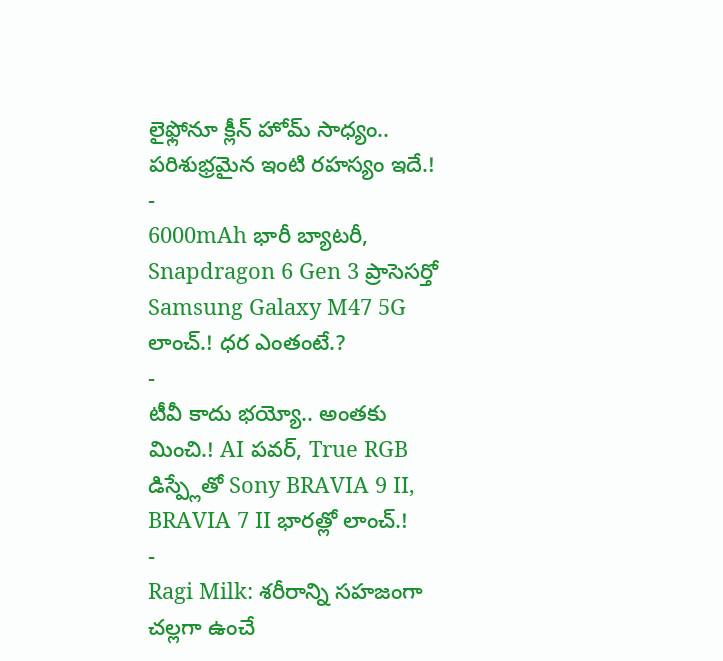లైఫ్లోనూ క్లీన్ హోమ్ సాధ్యం.. పరిశుభ్రమైన ఇంటి రహస్యం ఇదే.!
-
6000mAh భారీ బ్యాటరీ, Snapdragon 6 Gen 3 ప్రాసెసర్తో Samsung Galaxy M47 5G లాంచ్.! ధర ఎంతంటే.?
-
టీవీ కాదు భయ్యో.. అంతకు మించి.! AI పవర్, True RGB డిస్ప్లేతో Sony BRAVIA 9 II, BRAVIA 7 II భారత్లో లాంచ్.!
-
Ragi Milk: శరీరాన్ని సహజంగా చల్లగా ఉంచే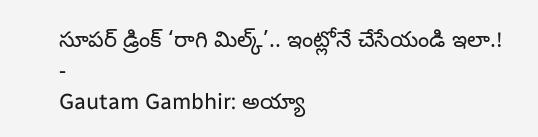సూపర్ డ్రింక్ ‘రాగి మిల్క్’.. ఇంట్లోనే చేసేయండి ఇలా.!
-
Gautam Gambhir: అయ్యా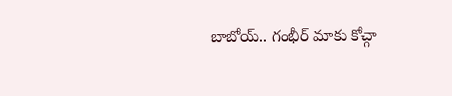బాబోయ్.. గంభీర్ మాకు కోచ్గా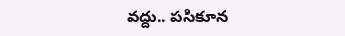వద్దు.. పసికూన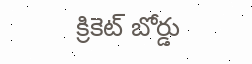క్రికెట్ బోర్డు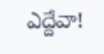ఎద్దేవా!